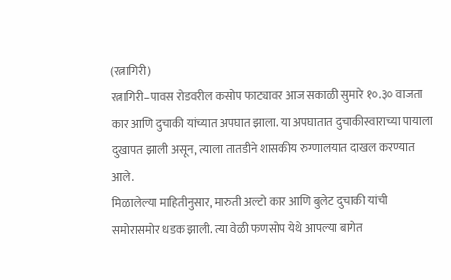(रत्नागिरी)
रत्नागिरी–पावस रोडवरील कसोप फाट्यावर आज सकाळी सुमारे १०.३० वाजता कार आणि दुचाकी यांच्यात अपघात झाला. या अपघातात दुचाकीस्वाराच्या पायाला दुखापत झाली असून, त्याला तातडीने शासकीय रुग्णालयात दाखल करण्यात आले.
मिळालेल्या माहितीनुसार, मारुती अल्टो कार आणि बुलेट दुचाकी यांची समोरासमोर धडक झाली. त्या वेळी फणसोप येथे आपल्या बागेत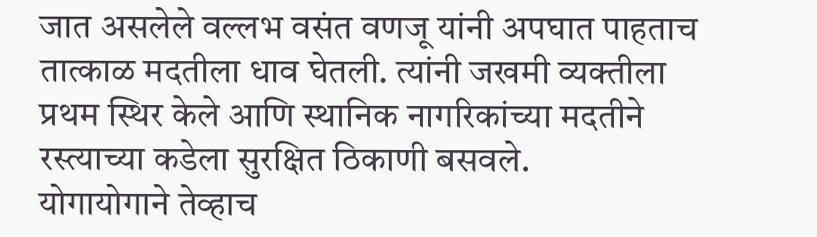जात असलेले वल्लभ वसंत वणजू यांनी अपघात पाहताच तात्काळ मदतीला धाव घेतली. त्यांनी जखमी व्यक्तीला प्रथम स्थिर केले आणि स्थानिक नागरिकांच्या मदतीने रस्त्याच्या कडेला सुरक्षित ठिकाणी बसवले.
योगायोगाने तेव्हाच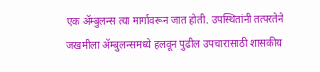एक ॲम्बुलन्स त्या मार्गावरून जात होती. उपस्थितांनी तत्परतेने जखमीला ॲम्बुलन्समध्ये हलवून पुढील उपचारासाठी शासकीय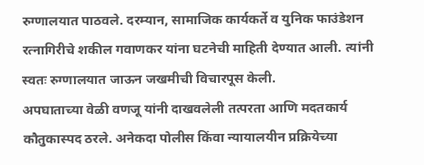रुग्णालयात पाठवले. दरम्यान, सामाजिक कार्यकर्ते व युनिक फाउंडेशन रत्नागिरीचे शकील गवाणकर यांना घटनेची माहिती देण्यात आली. त्यांनी स्वतः रुग्णालयात जाऊन जखमीची विचारपूस केली.
अपघाताच्या वेळी वणजू यांनी दाखवलेली तत्परता आणि मदतकार्य कौतुकास्पद ठरले. अनेकदा पोलीस किंवा न्यायालयीन प्रक्रियेच्या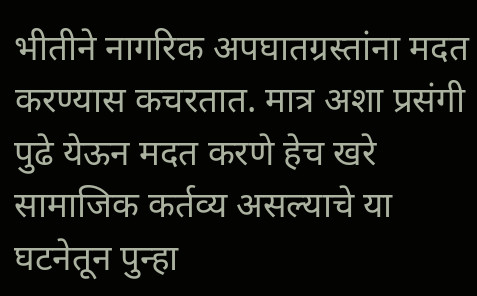भीतीने नागरिक अपघातग्रस्तांना मदत करण्यास कचरतात. मात्र अशा प्रसंगी पुढे येऊन मदत करणे हेच खरे सामाजिक कर्तव्य असल्याचे या घटनेतून पुन्हा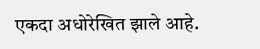एकदा अधोरेखित झाले आहे.